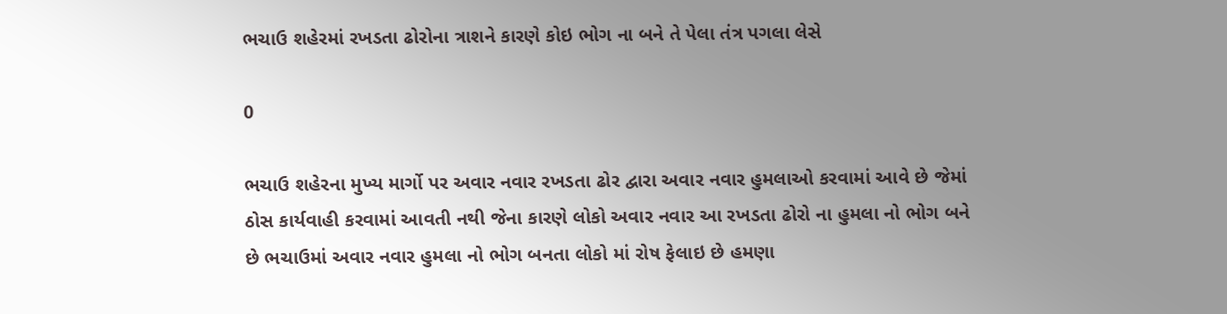ભચાઉ શહેરમાં રખડતા ઢોરોના ત્રાશને કારણે કોઇ ભોગ ના બને તે પેલા તંત્ર પગલા લેસે

0

ભચાઉ શહેરના મુખ્ય માર્ગો પર અવાર નવાર રખડતા ઢોર દ્વારા અવાર નવાર હુમલાઓ કરવામાં આવે છે જેમાં ઠોસ કાર્યવાહી કરવામાં આવતી નથી જેના કારણે લોકો અવાર નવાર આ રખડતા ઢોરો ના હુમલા નો ભોગ બને છે ભચાઉમાં અવાર નવાર હુમલા નો ભોગ બનતા લોકો માં રોષ ફેલાઇ છે હમણા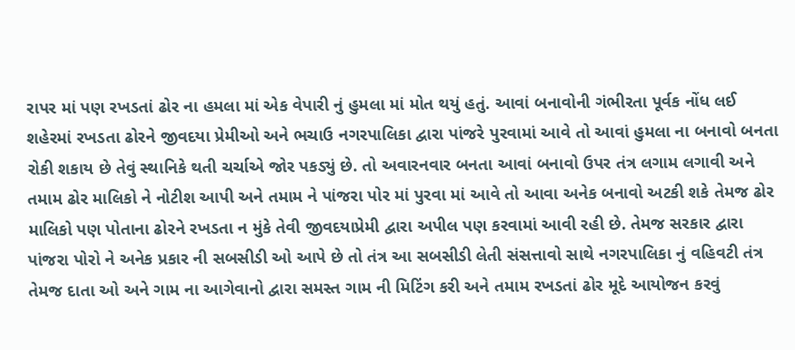રાપર માં પણ રખડતાં ઢોર ના હમલા માં એક વેપારી નું હુમલા માં મોત થયું હતું. આવાં બનાવોની ગંભીરતા પૂર્વક નોંધ લઈ શહેરમાં રખડતા ઢોરને જીવદયા પ્રેમીઓ અને ભચાઉ નગરપાલિકા દ્વારા પાંજરે પુરવામાં આવે તો આવાં હુમલા ના બનાવો બનતા રોકી શકાય છે તેવું સ્થાનિકે થતી ચર્ચાએ જોર પકડ્યું છે. તો અવારનવાર બનતા આવાં બનાવો ઉપર તંત્ર લગામ લગાવી અને તમામ ઢોર માલિકો ને નોટીશ આપી અને તમામ ને પાંજરા પોર માં પુરવા માં આવે તો આવા અનેક બનાવો અટકી શકે તેમજ ઢોર માલિકો પણ પોતાના ઢોરને રખડતા ન મુંકે તેવી જીવદયાપ્રેમી દ્વારા અપીલ પણ કરવામાં આવી રહી છે. તેમજ સરકાર દ્વારા પાંજરા પોરો ને અનેક પ્રકાર ની સબસીડી ઓ આપે છે તો તંત્ર આ સબસીડી લેતી સંસત્તાવો સાથે નગરપાલિકા નું વહિવટી તંત્ર તેમજ દાતા ઓ અને ગામ ના આગેવાનો દ્વારા સમસ્ત ગામ ની મિટિંગ કરી અને તમામ રખડતાં ઢોર મૂદે આયોજન કરવું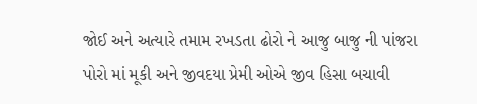જોઈ અને અત્યારે તમામ રખડતા ઢોરો ને આજુ બાજુ ની પાંજરા પોરો માં મૂકી અને જીવદયા પ્રેમી ઓએ જીવ હિસા બચાવી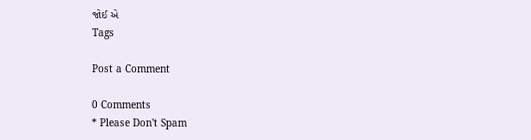જોઈ એ
Tags

Post a Comment

0 Comments
* Please Don't Spam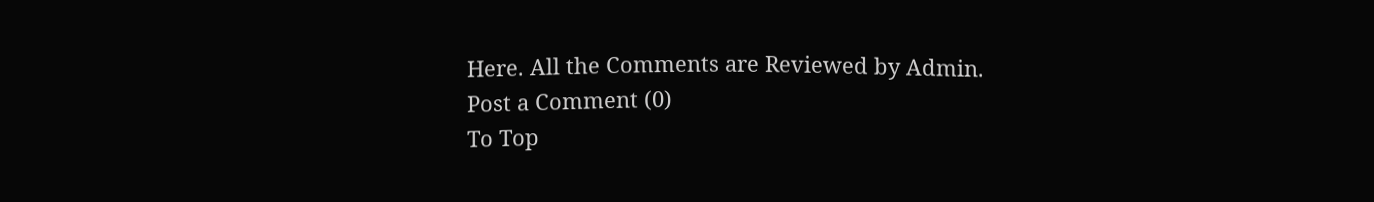Here. All the Comments are Reviewed by Admin.
Post a Comment (0)
To Top